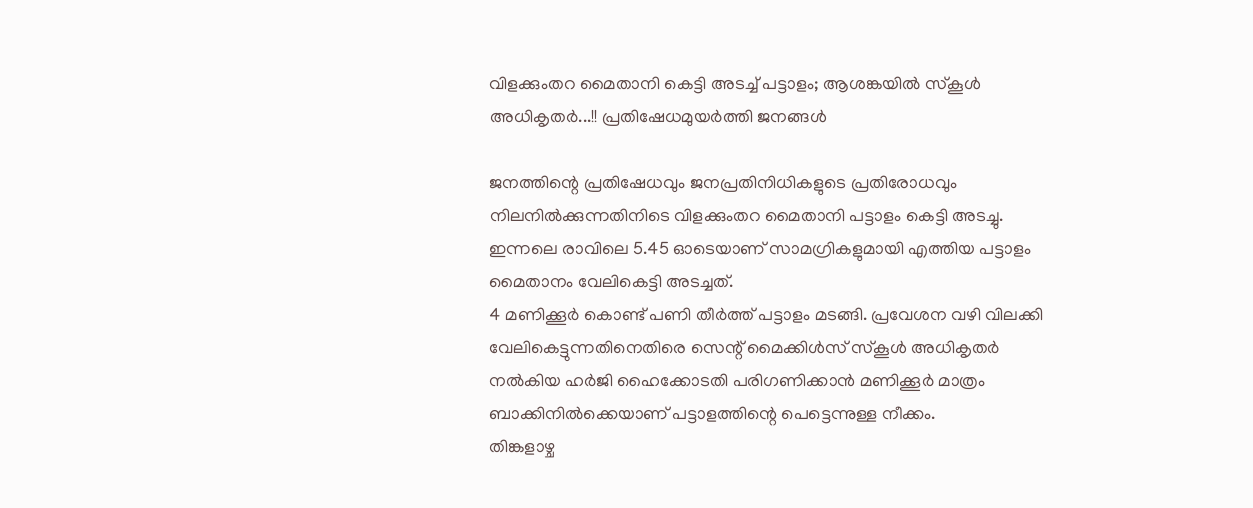വിളക്കുംതറ മൈതാനി കെട്ടി അടച്ച് പട്ടാളം; ആശങ്കയിൽ സ്കൂൾ അധികൃതർ...!! പ്രതിഷേധമുയർത്തി ജനങ്ങൾ

ജനത്തിന്റെ പ്രതിഷേധവും ജനപ്രതിനിധികളുടെ പ്രതിരോധവും നിലനിൽക്കുന്നതിനിടെ വിളക്കുംതറ മൈതാനി പട്ടാളം കെട്ടി അടച്ചു. ഇന്നലെ രാവിലെ 5.45 ഓടെയാണ് സാമഗ്രികളുമായി എത്തിയ പട്ടാളം മൈതാനം വേലികെട്ടി അടച്ചത്.
4 മണിക്കൂർ കൊണ്ട് പണി തീർത്ത് പട്ടാളം മടങ്ങി. പ്രവേശന വഴി വിലക്കി വേലികെട്ടുന്നതിനെതിരെ സെന്റ് മൈക്കിൾസ് സ്കൂൾ അധികൃതർ നൽകിയ ഹർജി ഹൈക്കോടതി പരിഗണിക്കാൻ മണിക്കൂർ മാത്രം ബാക്കിനിൽക്കെയാണ് പട്ടാളത്തിന്റെ പെട്ടെന്നുള്ള നീക്കം.
തിങ്കളാഴ്ച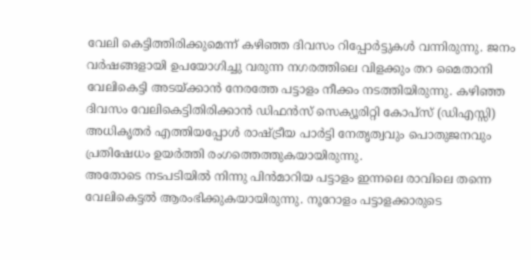വേലി കെട്ടിത്തിരിക്കുമെന്ന് കഴിഞ്ഞ ദിവസം റിപ്പോർട്ടുകൾ വന്നിരുന്നു. ജനം വർഷങ്ങളായി ഉപയോഗിച്ചു വരുന്ന നഗരത്തിലെ വിളക്കും തറ മൈതാനി വേലികെട്ടി അടയ്ക്കാൻ നേരത്തേ പട്ടാളം നീക്കം നടത്തിയിരുന്നു. കഴിഞ്ഞ ദിവസം വേലികെട്ടിതിരിക്കാൻ ഡിഫൻസ് സെക്യൂരിറ്റി കോപ്സ് (ഡിഎസ്സി) അധികൃതർ എത്തിയപ്പോൾ രാഷ്ട്രീയ പാർട്ടി നേതൃത്വവും പൊതുജനവും പ്രതിഷേധം ഉയർത്തി രംഗത്തെത്തുകയായിരുന്നു.
അതോടെ നടപടിയിൽ നിന്നു പിൻമാറിയ പട്ടാളം ഇന്നലെ രാവിലെ തന്നെ വേലികെട്ടൽ ആരംഭിക്കുകയായിരുന്നു. നൂറോളം പട്ടാളക്കാരുടെ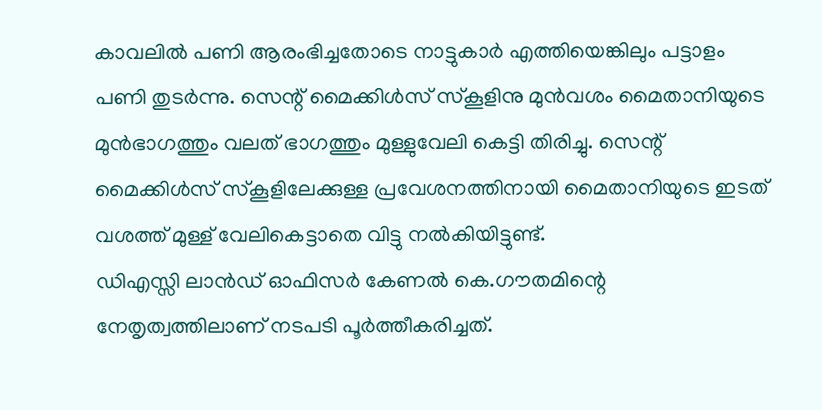കാവലിൽ പണി ആരംഭിച്ചതോടെ നാട്ടുകാർ എത്തിയെങ്കിലും പട്ടാളം പണി തുടർന്നു. സെന്റ് മൈക്കിൾസ് സ്കൂളിനു മുൻവശം മൈതാനിയുടെ മുൻഭാഗത്തും വലത് ഭാഗത്തും മുള്ളുവേലി കെട്ടി തിരിച്ചു. സെന്റ് മൈക്കിൾസ് സ്കൂളിലേക്കുള്ള പ്രവേശനത്തിനായി മൈതാനിയുടെ ഇടത് വശത്ത് മുള്ള് വേലികെട്ടാതെ വിട്ടു നൽകിയിട്ടുണ്ട്.
ഡിഎസ്സി ലാൻഡ് ഓഫിസർ കേണൽ കെ.ഗൗതമിന്റെ നേതൃത്വത്തിലാണ് നടപടി പൂർത്തീകരിച്ചത്.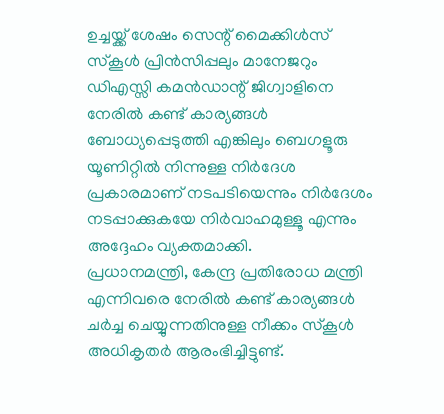ഉച്ചയ്ക്ക് ശേഷം സെന്റ് മൈക്കിൾസ് സ്കൂൾ പ്രിൻസിപ്പലും മാനേജറും ഡിഎസ്സി കമൻഡാന്റ് ജിഗ്വാളിനെ നേരിൽ കണ്ട് കാര്യങ്ങൾ ബോധ്യപ്പെടുത്തി എങ്കിലും ബെഗളൂരു യൂണിറ്റിൽ നിന്നുള്ള നിർദേശ പ്രകാരമാണ് നടപടിയെന്നും നിർദേശം നടപ്പാക്കുകയേ നിർവാഹമുള്ളൂ എന്നും അദ്ദേഹം വ്യക്തമാക്കി.
പ്രധാനമന്ത്രി, കേന്ദ്ര പ്രതിരോധ മന്ത്രി എന്നിവരെ നേരിൽ കണ്ട് കാര്യങ്ങൾ ചർച്ച ചെയ്യുന്നതിനുള്ള നീക്കം സ്കൂൾ അധികൃതർ ആരംഭിച്ചിട്ടുണ്ട്.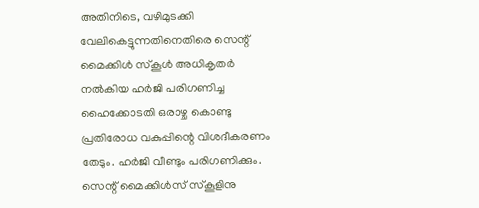അതിനിടെ, വഴിമുടക്കി വേലികെട്ടുന്നതിനെതിരെ സെന്റ് മൈക്കിൾ സ്കൂൾ അധികൃതർ നൽകിയ ഹർജി പരിഗണിച്ച ഹൈക്കോടതി ഒരാഴ്ച കൊണ്ടു പ്രതിരോധ വകുപ്പിന്റെ വിശദീകരണം തേടും. ഹർജി വീണ്ടും പരിഗണിക്കും.
സെന്റ് മൈക്കിൾസ് സ്കൂളിനു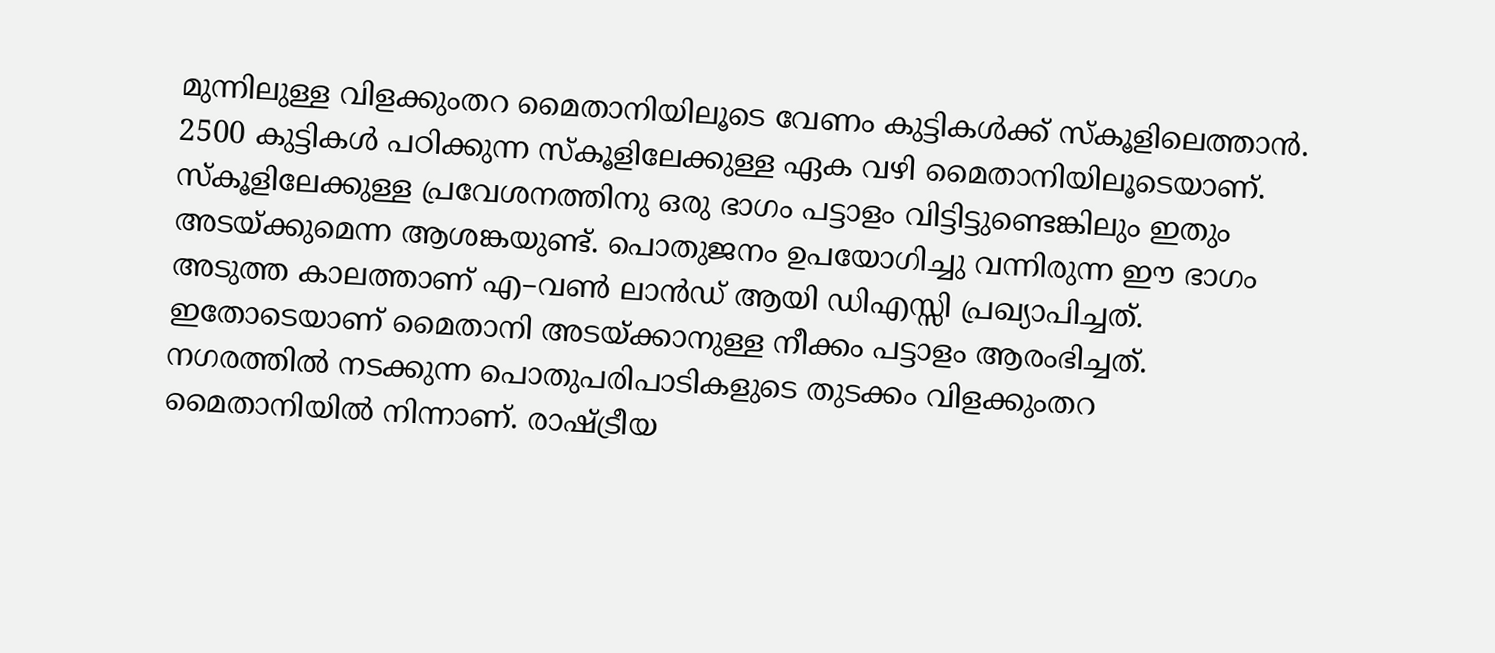മുന്നിലുള്ള വിളക്കുംതറ മൈതാനിയിലൂടെ വേണം കുട്ടികൾക്ക് സ്കൂളിലെത്താൻ. 2500 കുട്ടികൾ പഠിക്കുന്ന സ്കൂളിലേക്കുള്ള ഏക വഴി മൈതാനിയിലൂടെയാണ്. സ്കൂളിലേക്കുള്ള പ്രവേശനത്തിനു ഒരു ഭാഗം പട്ടാളം വിട്ടിട്ടുണ്ടെങ്കിലും ഇതും അടയ്ക്കുമെന്ന ആശങ്കയുണ്ട്. പൊതുജനം ഉപയോഗിച്ചു വന്നിരുന്ന ഈ ഭാഗം അടുത്ത കാലത്താണ് എ–വൺ ലാൻഡ് ആയി ഡിഎസ്സി പ്രഖ്യാപിച്ചത്.
ഇതോടെയാണ് മൈതാനി അടയ്ക്കാനുള്ള നീക്കം പട്ടാളം ആരംഭിച്ചത്. നഗരത്തിൽ നടക്കുന്ന പൊതുപരിപാടികളുടെ തുടക്കം വിളക്കുംതറ മൈതാനിയിൽ നിന്നാണ്. രാഷ്ട്രീയ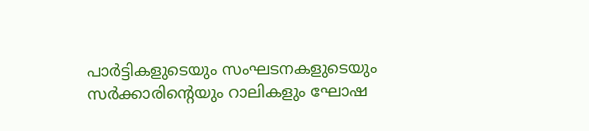പാർട്ടികളുടെയും സംഘടനകളുടെയും സർക്കാരിന്റെയും റാലികളും ഘോഷ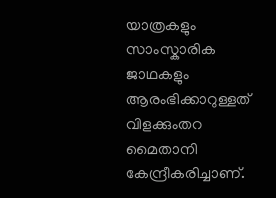യാത്രകളും സാംസ്കാരിക ജാഥകളും ആരംഭിക്കാറുള്ളത് വിളക്കുംതറ മൈതാനി കേന്ദ്രീകരിച്ചാണ്.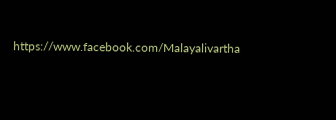https://www.facebook.com/Malayalivartha